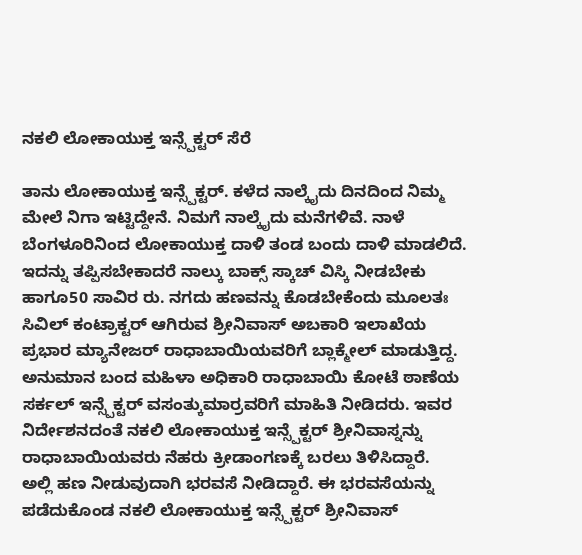ನಕಲಿ ಲೋಕಾಯುಕ್ತ ಇನ್ಸ್ಪೆಕ್ಟರ್ ಸೆರೆ

ತಾನು ಲೋಕಾಯುಕ್ತ ಇನ್ಸ್ಪೆಕ್ಟರ್. ಕಳೆದ ನಾಲ್ಕೈದು ದಿನದಿಂದ ನಿಮ್ಮ ಮೇಲೆ ನಿಗಾ ಇಟ್ಟಿದ್ದೇನೆ. ನಿಮಗೆ ನಾಲ್ಕೈದು ಮನೆಗಳಿವೆ. ನಾಳೆ ಬೆಂಗಳೂರಿನಿಂದ ಲೋಕಾಯುಕ್ತ ದಾಳಿ ತಂಡ ಬಂದು ದಾಳಿ ಮಾಡಲಿದೆ.
ಇದನ್ನು ತಪ್ಪಿಸಬೇಕಾದರೆ ನಾಲ್ಕು ಬಾಕ್ಸ್ ಸ್ಕಾಚ್ ವಿಸ್ಕಿ ನೀಡಬೇಕು ಹಾಗೂ50 ಸಾವಿರ ರು. ನಗದು ಹಣವನ್ನು ಕೊಡಬೇಕೆಂದು ಮೂಲತಃ ಸಿವಿಲ್ ಕಂಟ್ರಾಕ್ಟರ್ ಆಗಿರುವ ಶ್ರೀನಿವಾಸ್ ಅಬಕಾರಿ ಇಲಾಖೆಯ ಪ್ರಭಾರ ಮ್ಯಾನೇಜರ್ ರಾಧಾಬಾಯಿಯವರಿಗೆ ಬ್ಲಾಕ್ಮೇಲ್ ಮಾಡುತ್ತಿದ್ದ.
ಅನುಮಾನ ಬಂದ ಮಹಿಳಾ ಅಧಿಕಾರಿ ರಾಧಾಬಾಯಿ ಕೋಟೆ ಠಾಣೆಯ ಸರ್ಕಲ್ ಇನ್ಸ್ಪೆಕ್ಟರ್ ವಸಂತ್ಕುಮಾರ್ರವರಿಗೆ ಮಾಹಿತಿ ನೀಡಿದರು. ಇವರ ನಿರ್ದೇಶನದಂತೆ ನಕಲಿ ಲೋಕಾಯುಕ್ತ ಇನ್ಸ್ಪೆಕ್ಟರ್ ಶ್ರೀನಿವಾಸ್ನನ್ನು ರಾಧಾಬಾಯಿಯವರು ನೆಹರು ಕ್ರೀಡಾಂಗಣಕ್ಕೆ ಬರಲು ತಿಳಿಸಿದ್ದಾರೆ.
ಅಲ್ಲಿ ಹಣ ನೀಡುವುದಾಗಿ ಭರವಸೆ ನೀಡಿದ್ದಾರೆ. ಈ ಭರವಸೆಯನ್ನು ಪಡೆದುಕೊಂಡ ನಕಲಿ ಲೋಕಾಯುಕ್ತ ಇನ್ಸ್ಪೆಕ್ಟರ್ ಶ್ರೀನಿವಾಸ್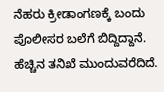ನೆಹರು ಕ್ರೀಡಾಂಗಣಕ್ಕೆ ಬಂದು ಪೊಲೀಸರ ಬಲೆಗೆ ಬಿದ್ದಿದ್ದಾನೆ. ಹೆಚ್ಚಿನ ತನಿಖೆ ಮುಂದುವರೆದಿದೆ.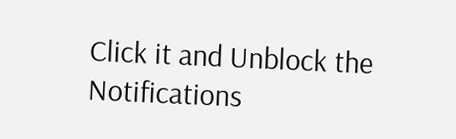Click it and Unblock the Notifications